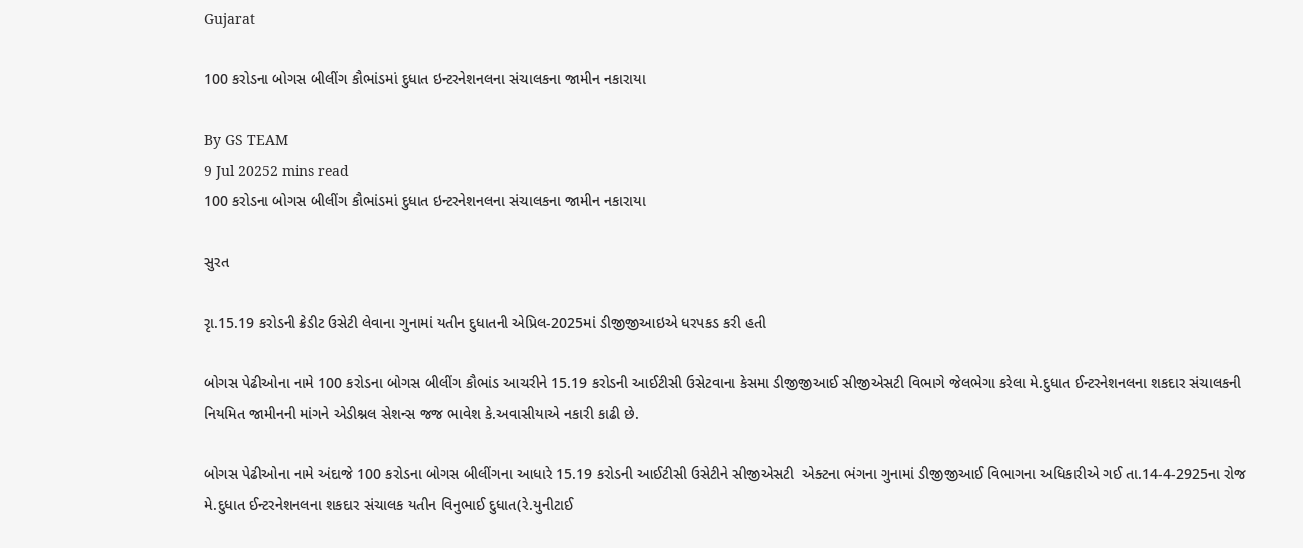Gujarat

100 કરોડના બોગસ બીલીંગ કૌભાંડમાં દુધાત ઇન્ટરનેશનલના સંચાલકના જામીન નકારાયા

By GS TEAM
9 Jul 20252 mins read
100 કરોડના બોગસ બીલીંગ કૌભાંડમાં દુધાત ઇન્ટરનેશનલના સંચાલકના જામીન નકારાયા

સુરત

રૃા.15.19 કરોડની ક્રેડીટ ઉસેટી લેવાના ગુનામાં યતીન દુધાતની એપ્રિલ-2025માં ડીજીજીઆઇએ ધરપકડ કરી હતી

બોગસ પેઢીઓના નામે 100 કરોડના બોગસ બીલીંગ કૌભાંડ આચરીને 15.19 કરોડની આઈટીસી ઉસેટવાના કેસમા ડીજીજીઆઈ સીજીએસટી વિભાગે જેલભેગા કરેલા મે.દુધાત ઈન્ટરનેશનલના શકદાર સંચાલકની નિયમિત જામીનની માંગને એડીશ્નલ સેશન્સ જજ ભાવેશ કે.અવાસીયાએ નકારી કાઢી છે.

બોગસ પેઢીઓના નામે અંદાજે 100 કરોડના બોગસ બીલીંગના આધારે 15.19 કરોડની આઈટીસી ઉસેટીને સીજીએસટી  એક્ટના ભંગના ગુનામાં ડીજીજીઆઈ વિભાગના અધિકારીએ ગઈ તા.14-4-2925ના રોજ મે.દુધાત ઈન્ટરનેશનલના શકદાર સંચાલક યતીન વિનુભાઈ દુધાત(રે.યુનીટાઈ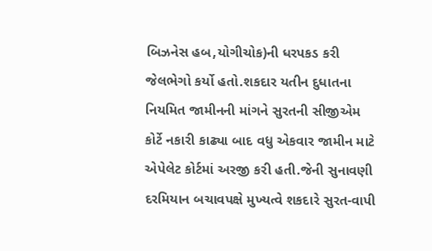બિઝનેસ હબ,યોગીચોક)ની ધરપકડ કરી જેલભેગો કર્યો હતો.શકદાર યતીન દુધાતના નિયમિત જામીનની માંગને સુરતની સીજીએમ કોર્ટે નકારી કાઢ્યા બાદ વધુ એકવાર જામીન માટે એપેલેટ કોર્ટમાં અરજી કરી હતી.જેની સુનાવણી દરમિયાન બચાવપક્ષે મુખ્યત્વે શકદારે સુરત-વાપી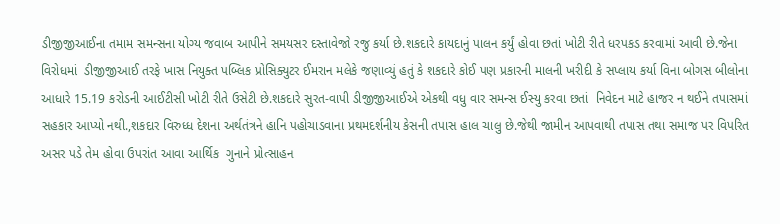ડીજીજીઆઈના તમામ સમન્સના યોગ્ય જવાબ આપીને સમયસર દસ્તાવેજો રજુ કર્યા છે.શકદારે કાયદાનું પાલન કર્યું હોવા છતાં ખોટી રીતે ધરપકડ કરવામાં આવી છે.જેના વિરોધમાં  ડીજીજીઆઈ તરફે ખાસ નિયુક્ત પબ્લિક પ્રોસિક્યુટર ઈમરાન મલેકે જણાવ્યું હતું કે શકદારે કોઈ પણ પ્રકારની માલની ખરીદી કે સપ્લાય કર્યા વિના બોગસ બીલોના આધારે 15.19 કરોડની આઈટીસી ખોટી રીતે ઉસેટી છે.શકદારે સુરત-વાપી ડીજીજીઆઈએ એકથી વધુ વાર સમન્સ ઈસ્યુ કરવા છતાં  નિવેદન માટે હાજર ન થઈને તપાસમાં સહકાર આપ્યો નથી.,શકદાર વિરુધ્ધ દેશના અર્થતંત્રને હાનિ પહોચાડવાના પ્રથમદર્શનીય કેસની તપાસ હાલ ચાલુ છે.જેથી જામીન આપવાથી તપાસ તથા સમાજ પર વિપરિત અસર પડે તેમ હોવા ઉપરાંત આવા આર્થિક  ગુનાને પ્રોત્સાહન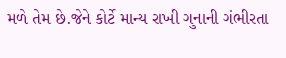મળે તેમ છે.જેને કોર્ટે માન્ય રાખી ગુનાની ગંભીરતા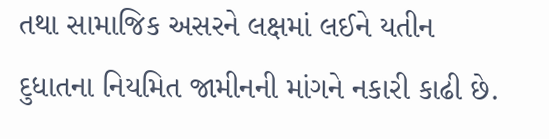તથા સામાજિક અસરને લક્ષમાં લઈને યતીન દુધાતના નિયમિત જામીનની માંગને નકારી કાઢી છે.